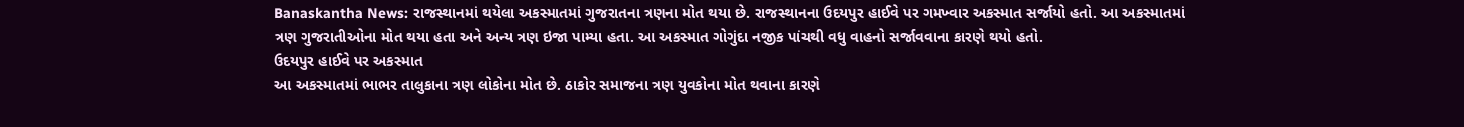Banaskantha News: રાજસ્થાનમાં થયેલા અકસ્માતમાં ગુજરાતના ત્રણના મોત થયા છે. રાજસ્થાનના ઉદયપુર હાઈવે પર ગમખ્વાર અકસ્માત સર્જાયો હતો. આ અકસ્માતમાં ત્રણ ગુજરાતીઓના મોત થયા હતા અને અન્ય ત્રણ ઇજા પામ્યા હતા. આ અકસ્માત ગોગુંદા નજીક પાંચથી વધુ વાહનો સર્જાવવાના કારણે થયો હતો.
ઉદયપુર હાઈવે પર અકસ્માત
આ અકસ્માતમાં ભાભર તાલુકાના ત્રણ લોકોના મોત છે. ઠાકોર સમાજના ત્રણ યુવકોના મોત થવાના કારણે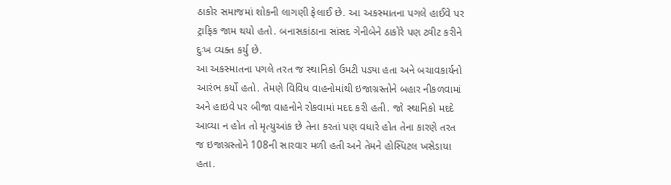ઠાકોર સમાજમાં શોકની લાગણી ફેલાઈ છે. આ અકસ્માતના પગલે હાઈવે પર ટ્રાફિક જામ થયો હતો. બનાસકાંઠાના સાંસદ ગેનીબેને ઠાકોરે પણ ટ્વીટ કરીને દુઃખ વ્યક્ત કર્યુ છે.
આ અકસ્માતના પગલે તરત જ સ્થાનિકો ઉમટી પડ્યા હતા અને બચાવકાર્યનો આરંભ કર્યો હતો. તેમણે વિવિધ વાહનોમાંથી ઇજાગ્રસ્તોને બહાર નીકળવામાં અને હાઇવે પર બીજા વાહનોને રોકવામાં મદદ કરી હતી. જો સ્થાનિકો મદદે આવ્યા ન હોત તો મૃત્યુઆંક છે તેના કરતાં પણ વધારે હોત તેના કારણે તરત જ ઇજાગ્રસ્તોને 108ની સારવાર મળી હતી અને તેમને હોસ્પિટલ ખસેડાયા હતા.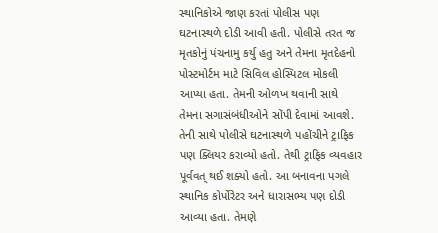સ્થાનિકોએ જાણ કરતાં પોલીસ પણ ઘટનાસ્થળે દોડી આવી હતી. પોલીસે તરત જ મૃતકોનું પંચનામુ કર્યુ હતુ અને તેમના મૃતદેહનો પોસ્ટમોર્ટમ માટે સિવિલ હોસ્પિટલ મોકલી આપ્યા હતા. તેમની ઓળખ થવાની સાથે તેમના સગાસંબંધીઓને સોંપી દેવામાં આવશે. તેની સાથે પોલીસે ઘટનાસ્થળે પહોંચીને ટ્રાફિક પણ ક્લિયર કરાવ્યો હતો. તેથી ટ્રાફિક વ્યવહાર પૂર્વવત્ થઈ શક્યો હતો. આ બનાવના પગલે સ્થાનિક કોર્પોરેટર અને ધારાસભ્ય પણ દોડી આવ્યા હતા. તેમણે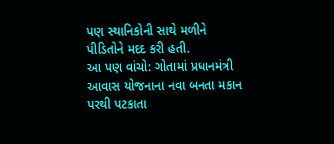પણ સ્થાનિકોની સાથે મળીને પીડિતોને મદદ કરી હતી.
આ પણ વાંચો: ગોતામાં પ્રધાનમંત્રી આવાસ યોજનાના નવા બનતા મકાન પરથી પટકાતા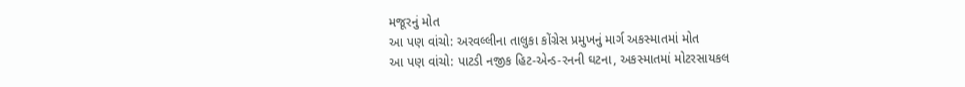મજૂરનું મોત
આ પણ વાંચો: અરવલ્લીના તાલુકા કોંગ્રેસ પ્રમુખનું માર્ગ અકસ્માતમાં મોત
આ પણ વાંચો: પાટડી નજીક હિટ-એન્ડ-રનની ઘટના, અકસ્માતમાં મોટરસાયકલ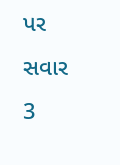પર સવાર 3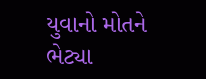યુવાનો મોતને ભેટ્યા